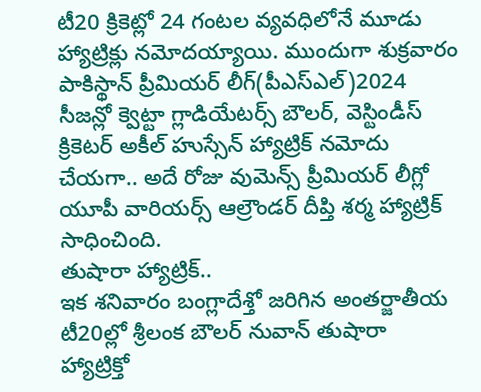టీ20 క్రికెట్లో 24 గంటల వ్యవధిలోనే మూడు హ్యాట్రిక్లు నమోదయ్యాయి. ముందుగా శుక్రవారం పాకిస్థాన్ ప్రీమియర్ లీగ్(పీఎస్ఎల్)2024 సీజన్లో క్వెట్టా గ్లాడియేటర్స్ బౌలర్, వెస్టిండీస్ క్రికెటర్ అకీల్ హుస్సేన్ హ్యాట్రిక్ నమోదు చేయగా.. అదే రోజు వుమెన్స్ ప్రీమియర్ లీగ్లో యూపీ వారియర్స్ ఆల్రౌండర్ దీప్తి శర్మ హ్యాట్రిక్ సాధించింది.
తుషారా హ్యాట్రిక్..
ఇక శనివారం బంగ్లాదేశ్తో జరిగిన అంతర్జాతీయ టీ20ల్లో శ్రీలంక బౌలర్ నువాన్ తుషారా హ్యాట్రిక్తో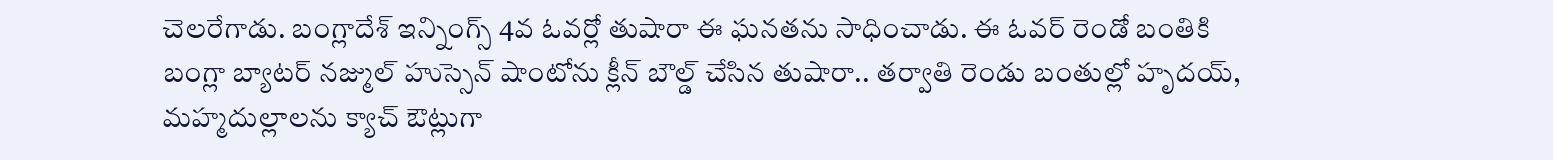చెలరేగాడు. బంగ్లాదేశ్ ఇన్నింగ్స్ 4వ ఓవర్లో తుషారా ఈ ఘనతను సాధించాడు. ఈ ఓవర్ రెండో బంతికి బంగ్లా బ్యాటర్ నజ్ముల్ హుస్సెన్ షాంటోను క్లీన్ బౌల్డ్ చేసిన తుషారా.. తర్వాతి రెండు బంతుల్లో హృదయ్, మహ్మదుల్లాలను క్యాచ్ ఔట్లుగా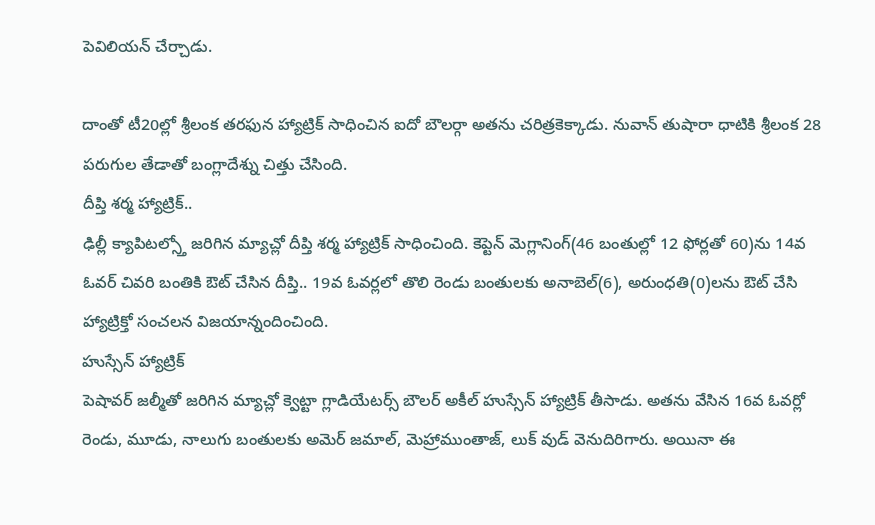పెవిలియన్ చేర్చాడు.

దాంతో టీ20ల్లో శ్రీలంక తరఫున హ్యాట్రిక్ సాధించిన ఐదో బౌలర్గా అతను చరిత్రకెక్కాడు. నువాన్ తుషారా ధాటికి శ్రీలంక 28 పరుగుల తేడాతో బంగ్లాదేశ్ను చిత్తు చేసింది.
దీప్తి శర్మ హ్యాట్రిక్..
ఢిల్లీ క్యాపిటల్స్తో జరిగిన మ్యాచ్లో దీప్తి శర్మ హ్యాట్రిక్ సాధించింది. కెప్టెన్ మెగ్లానింగ్(46 బంతుల్లో 12 ఫోర్లతో 60)ను 14వ ఓవర్ చివరి బంతికి ఔట్ చేసిన దీప్తి.. 19వ ఓవర్లలో తొలి రెండు బంతులకు అనాబెల్(6), అరుంధతి(0)లను ఔట్ చేసి హ్యాట్రిక్తో సంచలన విజయాన్నందించింది.
హుస్సేన్ హ్యాట్రిక్
పెషావర్ జల్మీతో జరిగిన మ్యాచ్లో క్వెట్టా గ్లాడియేటర్స్ బౌలర్ అకీల్ హుస్సేన్ హ్యాట్రిక్ తీసాడు. అతను వేసిన 16వ ఓవర్లో రెండు, మూడు, నాలుగు బంతులకు అమెర్ జమాల్, మెహ్రాముంతాజ్, లుక్ వుడ్ వెనుదిరిగారు. అయినా ఈ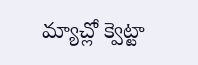మ్యాచ్లో క్వెట్టా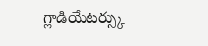గ్లాడియేటర్స్కు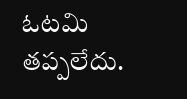ఓటమి తప్పలేదు.